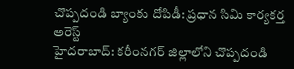చొప్పదండి బ్యాంకు దోపిడీ: ప్రధాన సిమి కార్యకర్త అరెస్ట్
హైదరాబాద్: కరీంనగర్ జిల్లాలోని చొప్పదండి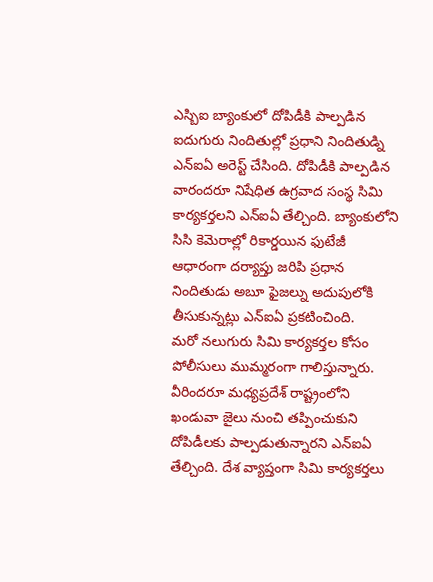ఎస్బిఐ బ్యాంకులో దోపిడీకి పాల్పడిన ఐదుగురు నిందితుల్లో ప్రధాని నిందితుడ్ని ఎన్ఐఏ అరెస్ట్ చేసింది. దోపిడీకి పాల్పడిన వారందరూ నిషేధిత ఉగ్రవాద సంస్థ సిమి కార్యకర్తలని ఎన్ఐఏ తేల్చింది. బ్యాంకులోని సిసి కెమెరాల్లో రికార్డయిన ఫుటేజీ ఆధారంగా దర్యాప్తు జరిపి ప్రధాన నిందితుడు అబూ ఫైజల్ను అదుపులోకి తీసుకున్నట్లు ఎన్ఐఏ ప్రకటించింది.
మరో నలుగురు సిమి కార్యకర్తల కోసం పోలీసులు ముమ్మరంగా గాలిస్తున్నారు. వీరిందరూ మధ్యప్రదేశ్ రాష్ట్రంలోని ఖండువా జైలు నుంచి తప్పించుకుని దోపిడీలకు పాల్పడుతున్నారని ఎన్ఐఏ తేల్చింది. దేశ వ్యాప్తంగా సిమి కార్యకర్తలు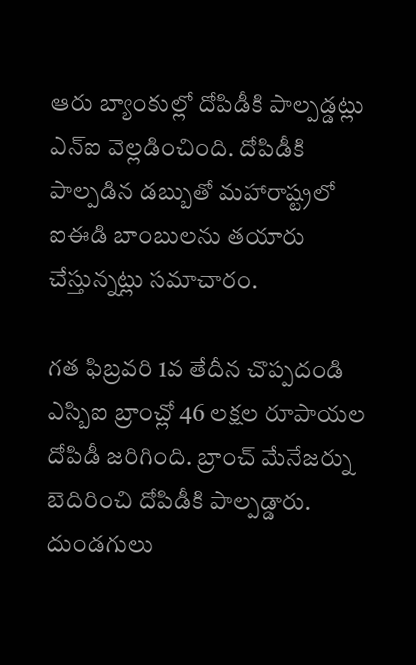ఆరు బ్యాంకుల్లో దోపిడీకి పాల్పడ్డట్లు ఎన్ఐ వెల్లడించింది. దోపిడీకి పాల్పడిన డబ్బుతో మహారాష్ట్రలో ఐఈడి బాంబులను తయారు చేస్తున్నట్లు సమాచారం.

గత ఫిబ్రవరి 1వ తేదీన చొప్పదండి ఎస్బిఐ బ్రాంచ్లో 46 లక్షల రూపాయల దోపిడీ జరిగింది. బ్రాంచ్ మేనేజర్ను బెదిరించి దోపిడీకి పాల్పడ్డారు. దుండగులు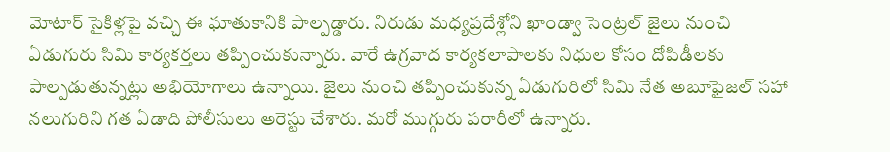మోటార్ సైకిళ్లపై వచ్చి ఈ ఘాతుకానికి పాల్పడ్డారు. నిరుడు మధ్యప్రదేశ్లోని ఖాండ్వా సెంట్రల్ జైలు నుంచి ఏడుగురు సిమి కార్యకర్తలు తప్పించుకున్నారు. వారే ఉగ్రవాద కార్యకలాపాలకు నిధుల కోసం దోపిడీలకు పాల్పడుతున్నట్లు అభియోగాలు ఉన్నాయి. జైలు నుంచి తప్పించుకున్న ఏడుగురిలో సిమి నేత అబూఫైజల్ సహా నలుగురిని గత ఏడాది పోలీసులు అరెస్టు చేశారు. మరో ముగ్గురు పరారీలో ఉన్నారు.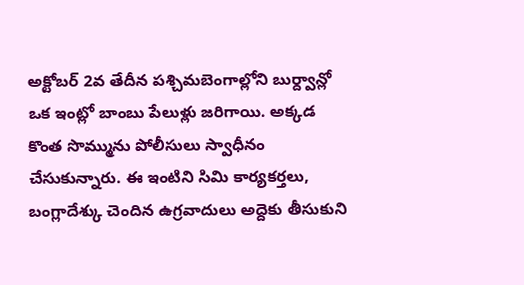అక్టోబర్ 2వ తేదీన పశ్చిమబెంగాల్లోని బుర్ద్వాన్లో ఒక ఇంట్లో బాంబు పేలుళ్లు జరిగాయి. అక్కడ కొంత సొమ్మును పోలీసులు స్వాధీనం చేసుకున్నారు. ఈ ఇంటిని సిమి కార్యకర్తలు, బంగ్లాదేశ్కు చెందిన ఉగ్రవాదులు అద్దెకు తీసుకుని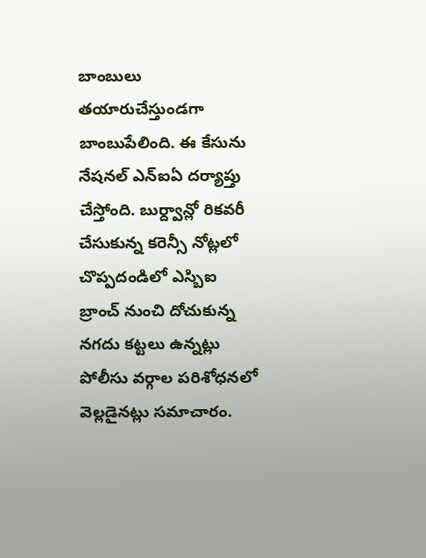బాంబులు తయారుచేస్తుండగా బాంబుపేలింది. ఈ కేసును నేషనల్ ఎన్ఐఏ దర్యాప్తు చేస్తోంది. బుర్ద్వాన్లో రికవరీ చేసుకున్న కరెన్సీ నోట్లలో చొప్పదండిలో ఎస్బిఐ బ్రాంచ్ నుంచి దోచుకున్న నగదు కట్టలు ఉన్నట్లు పోలీసు వర్గాల పరిశోధనలో వెల్లడైనట్లు సమాచారం.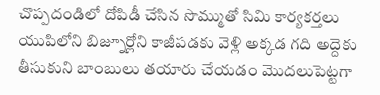చొప్పదండిలో దోపిడీ చేసిన సొమ్ముతో సిమి కార్యకర్తలు యుపిలోని బిజ్నూర్లోని కాజీపడకు వెళ్లి అక్కడ గది అద్దెకు తీసుకుని బాంబులు తయారు చేయడం మొదలుపెట్టగా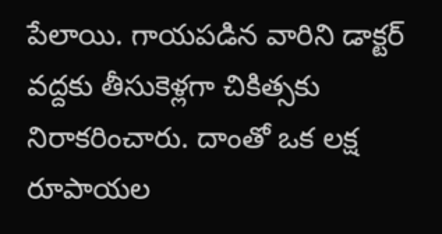పేలాయి. గాయపడిన వారిని డాక్టర్ వద్దకు తీసుకెళ్లగా చికిత్సకు నిరాకరించారు. దాంతో ఒక లక్ష రూపాయల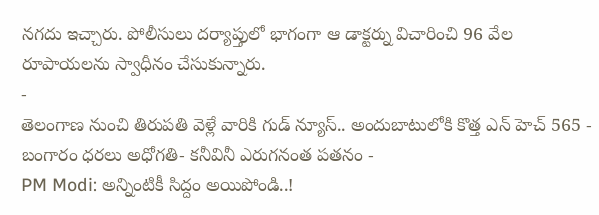నగదు ఇచ్చారు. పోలీసులు దర్యాప్తులో భాగంగా ఆ డాక్టర్ను విచారించి 96 వేల రూపాయలను స్వాధీనం చేసుకున్నారు.
-
తెలంగాణ నుంచి తిరుపతి వెళ్లే వారికి గుడ్ న్యూస్.. అందుబాటులోకి కొత్త ఎన్ హెచ్ 565 -
బంగారం ధరలు అధోగతి- కనీవినీ ఎరుగనంత పతనం -
PM Modi: అన్నింటికీ సిద్దం అయిపోండి..!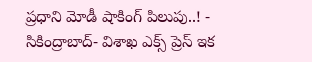ప్రధాని మోడీ షాకింగ్ పిలుపు..! -
సికింద్రాబాద్- విశాఖ ఎక్స్ ప్రెస్ ఇక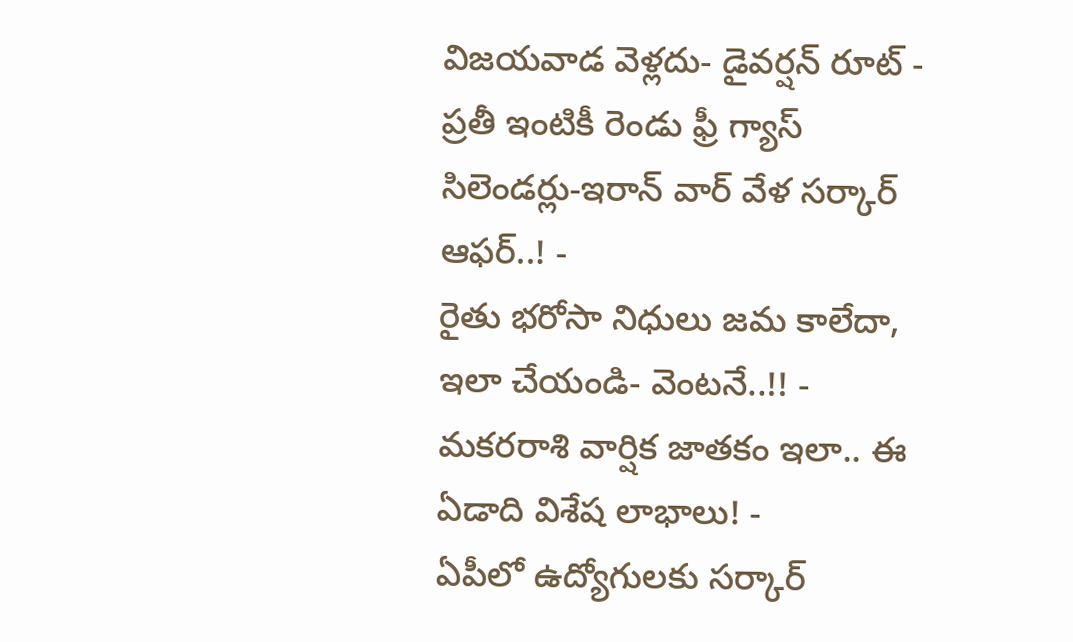విజయవాడ వెళ్లదు- డైవర్షన్ రూట్ -
ప్రతీ ఇంటికీ రెండు ఫ్రీ గ్యాస్ సిలెండర్లు-ఇరాన్ వార్ వేళ సర్కార్ ఆఫర్..! -
రైతు భరోసా నిధులు జమ కాలేదా, ఇలా చేయండి- వెంటనే..!! -
మకరరాశి వార్షిక జాతకం ఇలా.. ఈ ఏడాది విశేష లాభాలు! -
ఏపీలో ఉద్యోగులకు సర్కార్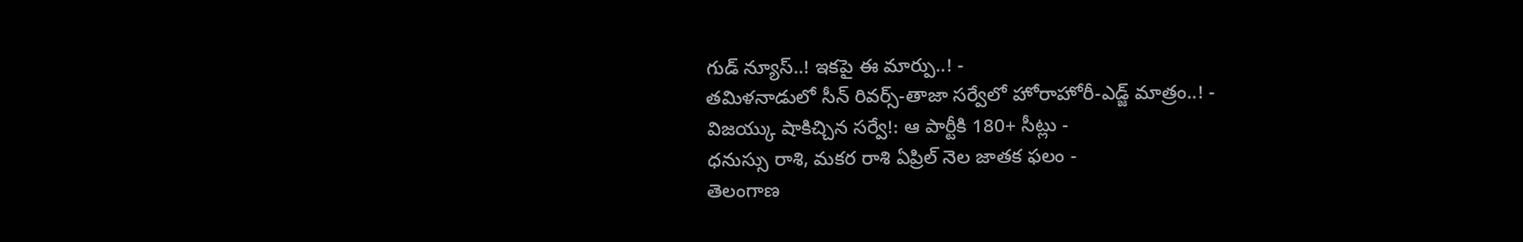గుడ్ న్యూస్..! ఇకపై ఈ మార్పు..! -
తమిళనాడులో సీన్ రివర్స్-తాజా సర్వేలో హోరాహోరీ-ఎడ్జ్ మాత్రం..! -
విజయ్కు షాకిచ్చిన సర్వే!: ఆ పార్టీకి 180+ సీట్లు -
ధనుస్సు రాశి, మకర రాశి ఏప్రిల్ నెల జాతక ఫలం -
తెలంగాణ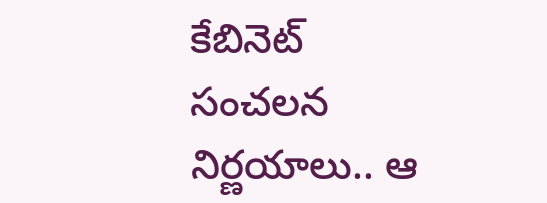కేబినెట్ సంచలన నిర్ణయాలు.. ఆ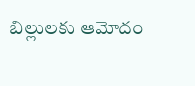బిల్లులకు ఆమోదం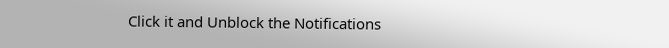Click it and Unblock the Notifications